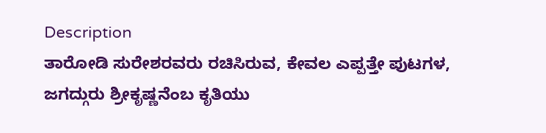Description
ತಾರೋಡಿ ಸುರೇಶರವರು ರಚಿಸಿರುವ, ಕೇವಲ ಎಪ್ಪತ್ತೇ ಪುಟಗಳ, ಜಗದ್ಗುರು ಶ್ರೀಕೃಷ್ಣನೆಂಬ ಕೃತಿಯು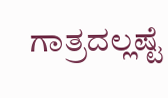ಗಾತ್ರದಲ್ಲಷ್ಟೆ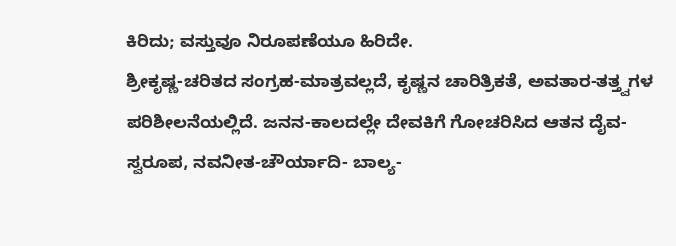ಕಿರಿದು; ವಸ್ತುವೂ ನಿರೂಪಣೆಯೂ ಹಿರಿದೇ.
ಶ್ರೀಕೃಷ್ಣ-ಚರಿತದ ಸಂಗ್ರಹ-ಮಾತ್ರವಲ್ಲದೆ, ಕೃಷ್ಣನ ಚಾರಿತ್ರಿಕತೆ, ಅವತಾರ-ತತ್ತ್ವಗಳ ಪರಿಶೀಲನೆಯಲ್ಲಿದೆ. ಜನನ-ಕಾಲದಲ್ಲೇ ದೇವಕಿಗೆ ಗೋಚರಿಸಿದ ಆತನ ದೈವ-ಸ್ವರೂಪ, ನವನೀತ-ಚೌರ್ಯಾದಿ- ಬಾಲ್ಯ-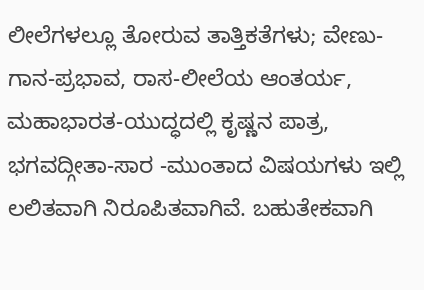ಲೀಲೆಗಳಲ್ಲೂ ತೋರುವ ತಾತ್ತಿಕತೆಗಳು; ವೇಣು-ಗಾನ-ಪ್ರಭಾವ, ರಾಸ-ಲೀಲೆಯ ಆಂತರ್ಯ, ಮಹಾಭಾರತ-ಯುದ್ಧದಲ್ಲಿ ಕೃಷ್ಣನ ಪಾತ್ರ, ಭಗವದ್ಗೀತಾ-ಸಾರ -ಮುಂತಾದ ವಿಷಯಗಳು ಇಲ್ಲಿ ಲಲಿತವಾಗಿ ನಿರೂಪಿತವಾಗಿವೆ. ಬಹುತೇಕವಾಗಿ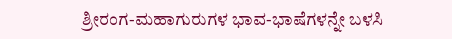ಶ್ರೀರಂಗ-ಮಹಾಗುರುಗಳ ಭಾವ-ಭಾಷೆಗಳನ್ನೇ ಬಳಸಿ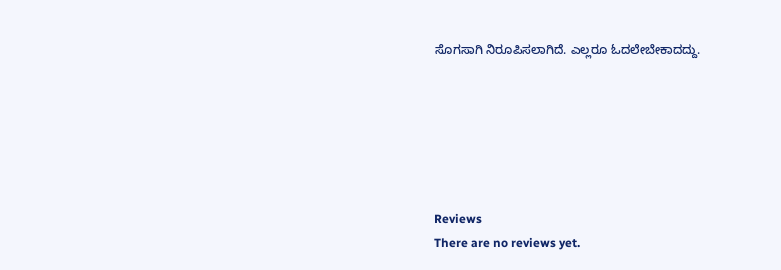ಸೊಗಸಾಗಿ ನಿರೂಪಿಸಲಾಗಿದೆ. ಎಲ್ಲರೂ ಓದಲೇಬೇಕಾದದ್ದು.






Reviews
There are no reviews yet.